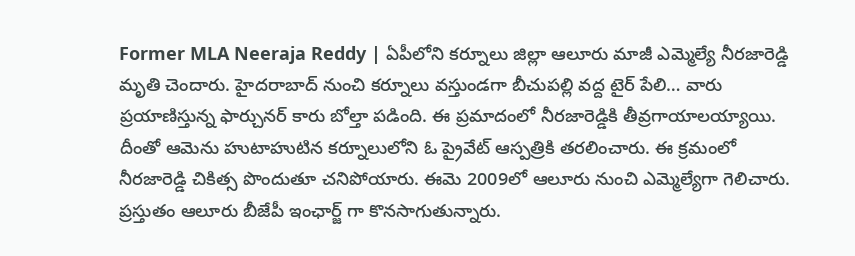Former MLA Neeraja Reddy | ఏపీలోని కర్నూలు జిల్లా ఆలూరు మాజీ ఎమ్మెల్యే నీరజారెడ్డి మృతి చెందారు. హైదరాబాద్ నుంచి కర్నూలు వస్తుండగా బీచుపల్లి వద్ద టైర్ పేలి… వారు ప్రయాణిస్తున్న ఫార్చునర్ కారు బోల్తా పడింది. ఈ ప్రమాదంలో నీరజారెడ్డికి తీవ్రగాయాలయ్యాయి. దీంతో ఆమెను హుటాహుటిన కర్నూలులోని ఓ ప్రైవేట్ ఆస్పత్రికి తరలించారు. ఈ క్రమంలో నీరజారెడ్డి చికిత్స పొందుతూ చనిపోయారు. ఈమె 2009లో ఆలూరు నుంచి ఎమ్మెల్యేగా గెలిచారు. ప్రస్తుతం ఆలూరు బీజేపీ ఇంఛార్జ్ గా కొనసాగుతున్నారు.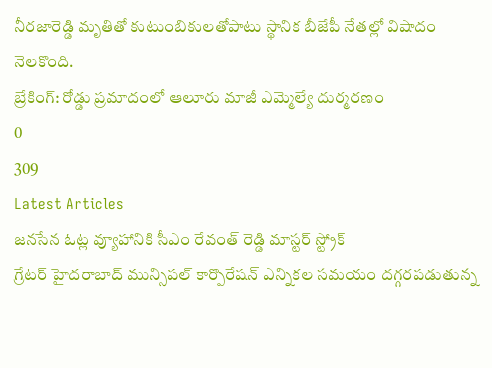నీరజారెడ్డి మృతితో కుటుంబికులతోపాటు స్థానిక బీజేపీ నేతల్లో విషాదం నెలకొంది.
బ్రేకింగ్: రోడ్డు ప్రమాదంలో ఆలూరు మాజీ ఎమ్మెల్యే దుర్మరణం
0
309
Latest Articles
జనసేన ఓట్ల వ్యూహానికి సీఎం రేవంత్ రెడ్డి మాస్టర్ స్ట్రోక్
గ్రేటర్ హైదరాబాద్ మున్సిపల్ కార్పొరేషన్ ఎన్నికల సమయం దగ్గరపడుతున్న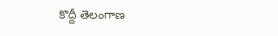కొద్దీ తెలంగాణ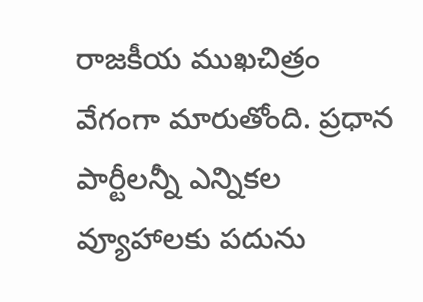రాజకీయ ముఖచిత్రం వేగంగా మారుతోంది. ప్రధాన పార్టీలన్నీ ఎన్నికల వ్యూహాలకు పదును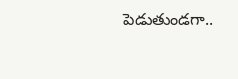పెడుతుండగా..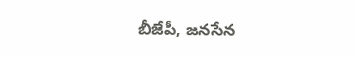బీజేపీ, జనసేన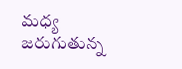మధ్య జరుగుతున్న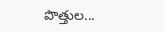పొత్తుల...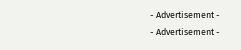- Advertisement -
- Advertisement -